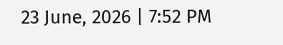23 June, 2026 | 7:52 PM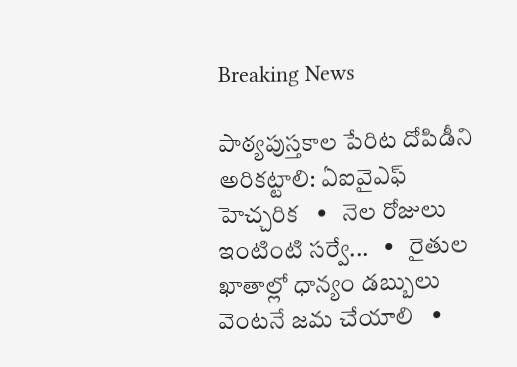Breaking News

పాఠ్యపుస్తకాల పేరిట దోపిడీని అరికట్టాలి: ఏఐవైఎఫ్ హెచ్చరిక   •   నెల రోజులు ఇంటింటి సర్వే...   •   రైతుల ఖాతాల్లో ధాన్యం డబ్బులు వెంటనే జమ చేయాలి   •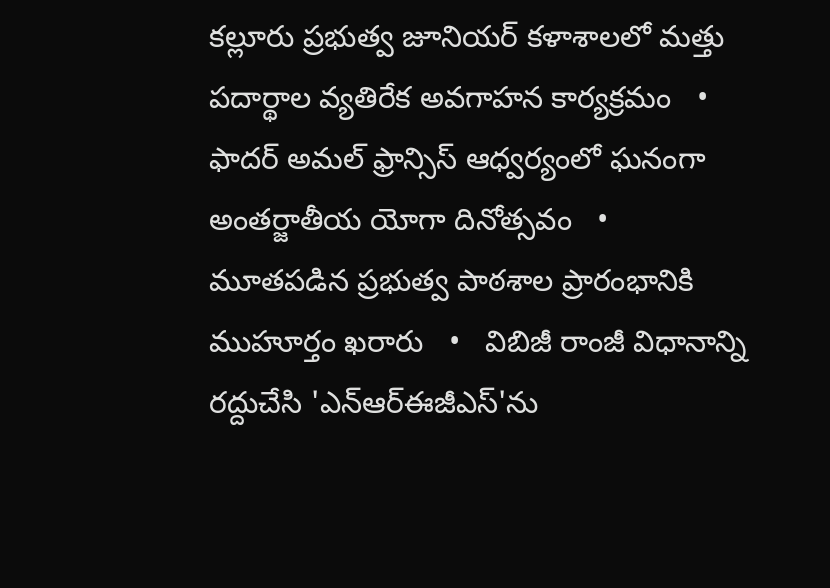కల్లూరు ప్రభుత్వ జూనియర్ కళాశాలలో మత్తు పదార్థాల వ్యతిరేక అవగాహన కార్యక్రమం   •   ఫాదర్ అమల్ ఫ్రాన్సిస్ ఆధ్వర్యంలో ఘనంగా అంతర్జాతీయ యోగా దినోత్సవం   •   మూతపడిన ప్రభుత్వ పాఠశాల ప్రారంభానికి ముహూర్తం ఖరారు   •   విబిజీ రాంజీ విధానాన్ని రద్దుచేసి 'ఎన్ఆర్ఈజీఎస్'ను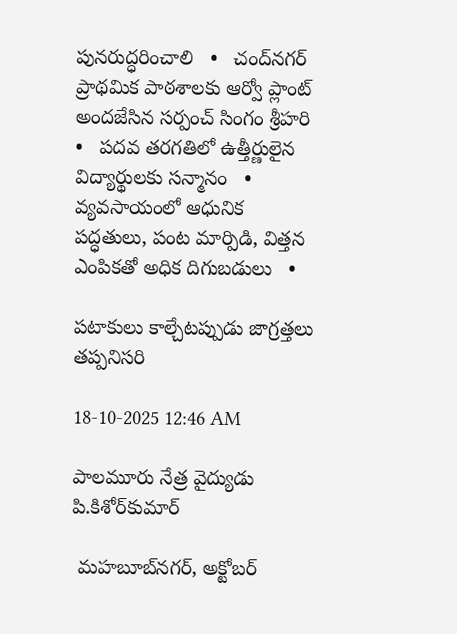పునరుద్ధరించాలి   •   చంద్‌నగర్ ప్రాథమిక పాఠశాలకు ఆర్వో ప్లాంట్ అందజేసిన సర్పంచ్ సింగం శ్రీహరి   •   పదవ తరగతిలో ఉత్తీర్ణులైన విద్యార్థులకు సన్మానం   •   వ్యవసాయంలో ఆధునిక పద్ధతులు, పంట మార్పిడి, విత్తన ఎంపికతో అధిక దిగుబడులు   •

పటాకులు కాల్చేటప్పుడు జాగ్రత్తలు తప్పనిసరి

18-10-2025 12:46 AM

పాలమూరు నేత్ర వైద్యుడు పి.కిశోర్‌కుమార్

 మహబూబ్‌నగర్, అక్టోబర్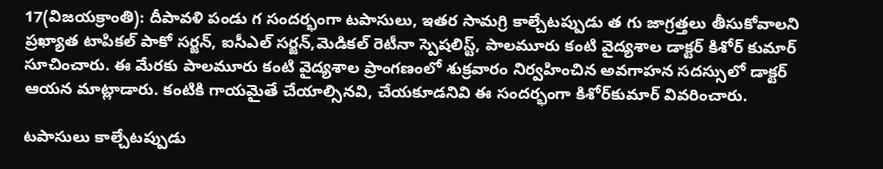17(విజయక్రాంతి): దీపావళి పండు గ సందర్భంగా టపాసులు, ఇతర సామగ్రి కాల్చేటప్పుడు త గు జాగ్రత్తలు తీసుకోవాలని ప్రఖ్యాత టాపికల్ పాకో సర్జన్, ఐసీఎల్ సర్జన్,మెడికల్ రెటీనా స్పెషలిస్ట్, పాలమూరు కంటి వైద్యశాల డాక్టర్ కిశోర్ కుమార్ సూచించారు. ఈ మేరకు పాలమూరు కంటి వైద్యశాల ప్రాంగణంలో శుక్రవారం నిర్వహించిన అవగాహన సదస్సులో డాక్టర్ ఆయన మాట్లాడారు. కంటికి గాయమైతే చేయాల్సినవి, చేయకూడనివి ఈ సందర్భంగా కిశోర్‌కుమార్ వివరించారు.

టపాసులు కాల్చేటప్పుడు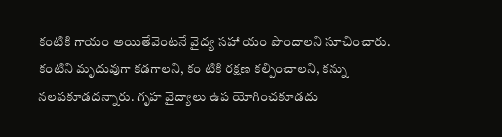కంటికి గాయం అయితేవెంటనే వైద్య సహా యం పొందాలని సూచించారు. కంటిని మృదువుగా కడగాలని, కం టికి రక్షణ కల్పించాలని, కన్ను నలపకూడదన్నారు. గృహ వైద్యాలు ఉప యోగించకూడదు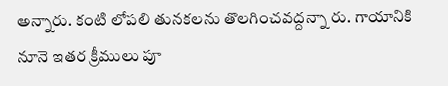అన్నారు. కంటి లోపలి తునకలను తొలగించవద్దన్నా రు. గాయానికి నూనె ఇతర క్రీములు పూ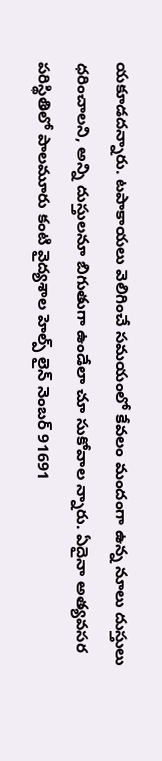యకూడదన్నారు. టపాకాయలు వెలిగించే సమయంలో కేవలం మందంగా ఉన్న నూలు దుస్తులు ధరించాలని, అన్ని దుస్తులనూ బిగుతుగా ఉండేలా చూ సుకోవాల న్నారు. ఏదైనా అత్యవసర పరిస్థితిలో పాలమూరు కంటి వైద్యశాల హెల్ప్ లైన్ నెంబర్ 91691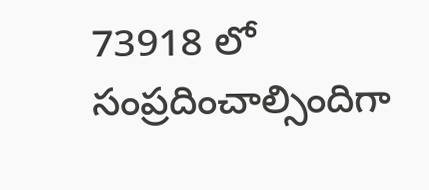73918 లో సంప్రదించాల్సిందిగా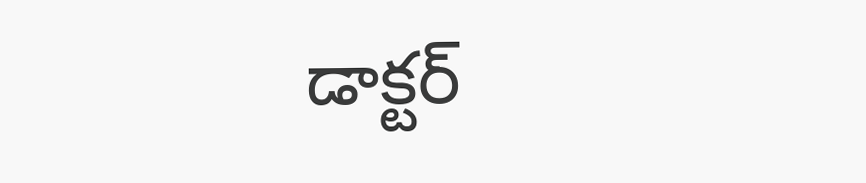డాక్టర్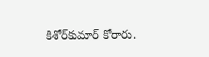కిశోర్‌కుమార్ కోరారు.